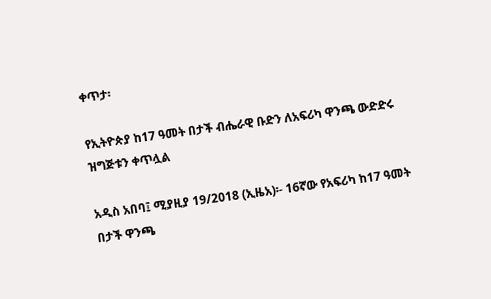ቀጥታ፡

የኢትዮጵያ ከ17 ዓመት በታች ብሔራዊ ቡድን ለአፍሪካ ዋንጫ ውድድሩ ዝግጅቱን ቀጥሏል

አዲስ አበባ፤ ሚያዚያ 19/2018 (ኢዜአ)፡- 16ኛው የአፍሪካ ከ17 ዓመት በታች ዋንጫ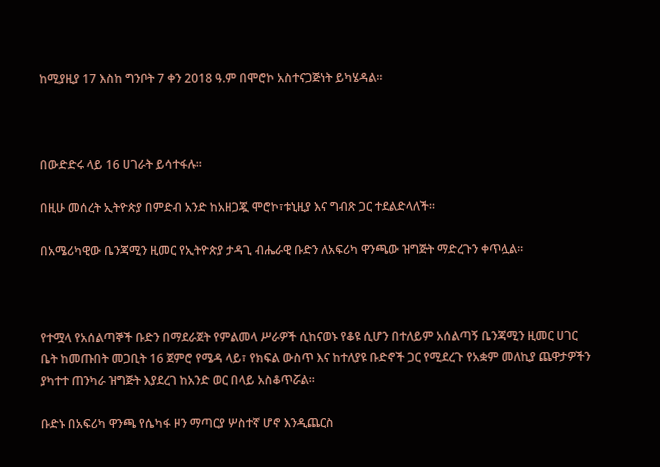ከሚያዚያ 17 እስከ ግንቦት 7 ቀን 2018 ዓ.ም በሞሮኮ አስተናጋጅነት ይካሄዳል።



በውድድሩ ላይ 16 ሀገራት ይሳተፋሉ።

በዚሁ መሰረት ኢትዮጵያ በምድብ አንድ ከአዘጋጇ ሞሮኮ፣ቱኒዚያ እና ግብጽ ጋር ተደልድላለች።

በአሜሪካዊው ቤንጃሚን ዚመር የኢትዮጵያ ታዳጊ ብሔራዊ ቡድን ለአፍሪካ ዋንጫው ዝግጅት ማድረጉን ቀጥሏል።



የተሟላ የአሰልጣኞች ቡድን በማደራጀት የምልመላ ሥራዎች ሲከናወኑ የቆዩ ሲሆን በተለይም አሰልጣኝ ቤንጃሚን ዚመር ሀገር ቤት ከመጡበት መጋቢት 16 ጀምሮ የሜዳ ላይ፣ የክፍል ውስጥ እና ከተለያዩ ቡድኖች ጋር የሚደረጉ የአቋም መለኪያ ጨዋታዎችን ያካተተ ጠንካራ ዝግጅት እያደረገ ከአንድ ወር በላይ አስቆጥሯል።

ቡድኑ በአፍሪካ ዋንጫ የሴካፋ ዞን ማጣርያ ሦስተኛ ሆኖ እንዲጨርስ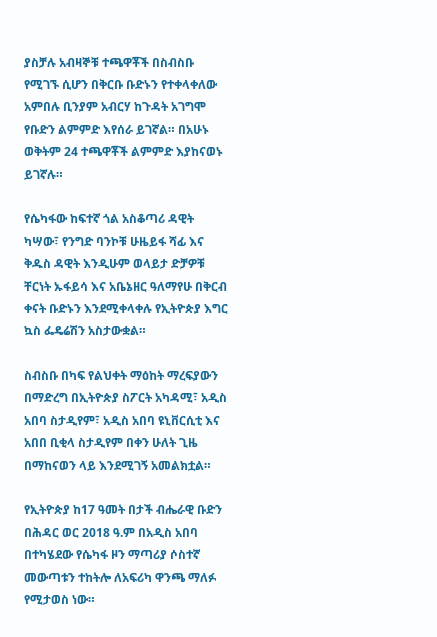ያስቻሉ አብዛኞቹ ተጫዋቾች በስብስቡ የሚገኙ ሲሆን በቅርቡ ቡድኑን የተቀላቀለው አምበሉ ቢንያም አብርሃ ከጉዳት አገግሞ የቡድን ልምምድ እየሰራ ይገኛል። በአሁኑ ወቅትም 24 ተጫዋቾች ልምምድ እያከናወኑ ይገኛሉ።

የሴካፋው ከፍተኛ ጎል አስቆጣሪ ዳዊት ካሣው፣ የንግድ ባንኮቹ ሁዜይፋ ሻፊ እና ቅዱስ ዳዊት እንዲሁም ወላይታ ድቻዎቹ ቸርነት ኡፋይሳ እና አቤኔዘር ዓለማየሁ በቅርብ ቀናት ቡድኑን እንደሚቀላቀሉ የኢትዮጵያ እግር ኳስ ፌዴሬሽን አስታውቋል።

ስብስቡ በካፍ የልህቀት ማዕከት ማረፍያውን በማድረግ በኢትዮጵያ ስፖርት አካዳሚ፣ አዲስ አበባ ስታዲየም፣ አዲስ አበባ ዩኒቨርሲቲ እና አበበ ቢቂላ ስታዲየም በቀን ሁለት ጊዜ በማከናወን ላይ እንደሚገኝ አመልክቷል።

የኢትዮጵያ ከ17 ዓመት በታች ብሔራዊ ቡድን በሕዳር ወር 2018 ዓ.ም በአዲስ አበባ በተካሄደው የሴካፋ ዞን ማጣሪያ ሶስተኛ መውጣቱን ተከትሎ ለአፍሪካ ዋንጫ ማለፉ የሚታወስ ነው።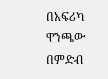በአፍሪካ ዋንጫው በምድብ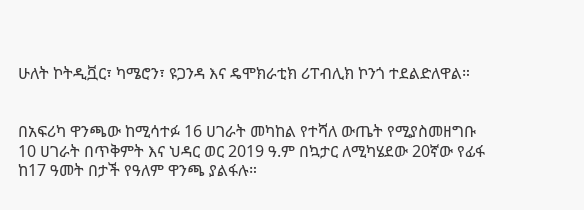ሁለት ኮትዲቯር፣ ካሜሮን፣ ዩጋንዳ እና ዴሞክራቲክ ሪፐብሊክ ኮንጎ ተደልድለዋል።


በአፍሪካ ዋንጫው ከሚሳተፉ 16 ሀገራት መካከል የተሻለ ውጤት የሚያስመዘግቡ 10 ሀገራት በጥቅምት እና ህዳር ወር 2019 ዓ.ም በኳታር ለሚካሄደው 20ኛው የፊፋ ከ17 ዓመት በታች የዓለም ዋንጫ ያልፋሉ።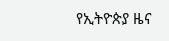የኢትዮጵያ ዜና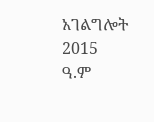አገልግሎት
2015
ዓ.ም